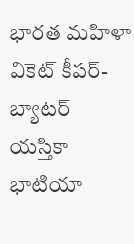భారత మహిళా వికెట్ కీపర్-బ్యాటర్ యస్తికా భాటియా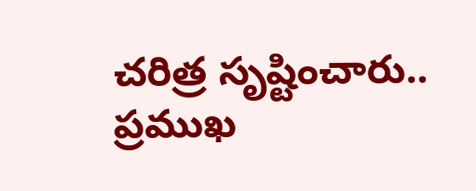చరిత్ర సృష్టించారు.. ప్రముఖ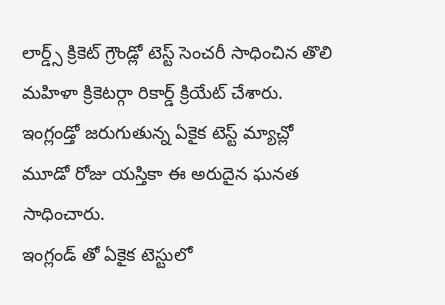లార్డ్స్ క్రికెట్ గ్రౌండ్లో టెస్ట్ సెంచరీ సాధించిన తొలి మహిళా క్రికెటర్గా రికార్డ్ క్రియేట్ చేశారు. ఇంగ్లండ్తో జరుగుతున్న ఏకైక టెస్ట్ మ్యాచ్లో మూడో రోజు యస్తికా ఈ అరుదైన ఘనత సాధించారు.
ఇంగ్లండ్ తో ఏకైక టెస్టులో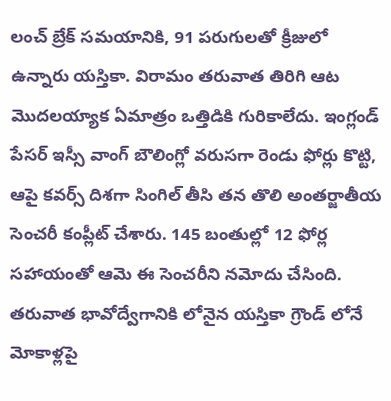లంచ్ బ్రేక్ సమయానికి, 91 పరుగులతో క్రీజులో ఉన్నారు యస్తికా. విరామం తరువాత తిరిగి ఆట మొదలయ్యాక ఏమాత్రం ఒత్తిడికి గురికాలేదు. ఇంగ్లండ్ పేసర్ ఇస్సీ వాంగ్ బౌలింగ్లో వరుసగా రెండు ఫోర్లు కొట్టి, ఆపై కవర్స్ దిశగా సింగిల్ తీసి తన తొలి అంతర్జాతీయ సెంచరీ కంప్లీట్ చేశారు. 145 బంతుల్లో 12 ఫోర్ల సహాయంతో ఆమె ఈ సెంచరీని నమోదు చేసింది. తరువాత భావోద్వేగానికి లోనైన యస్తికా గ్రౌండ్ లోనే మోకాళ్లపై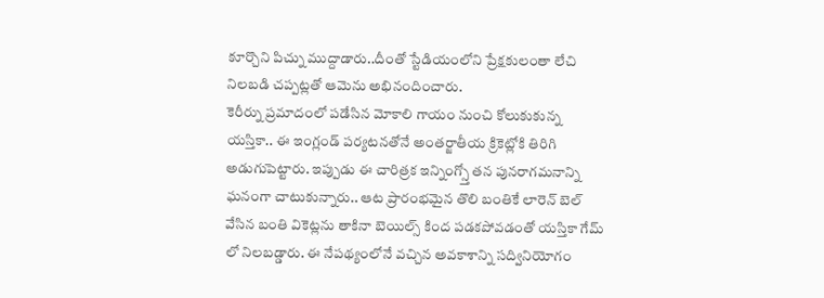కూర్చొని పిచ్ను ముద్దాడారు..దీంతో స్టేడియంలోని ప్రేక్షకులంతా లేచి నిలబడి చప్పట్లతో ఆమెను అభినందించారు.
కెరీర్ను ప్రమాదంలో పడేసిన మోకాలి గాయం నుంచి కోలుకుకున్న యస్తికా.. ఈ ఇంగ్లండ్ పర్యటనతోనే అంతర్జాతీయ క్రికెట్లోకి తిరిగి అడుగుపెట్టారు. ఇప్పుడు ఈ చారిత్రక ఇన్నింగ్స్తో తన పునరాగమనాన్ని ఘనంగా చాటుకున్నారు.. ఆట ప్రారంభమైన తొలి బంతికే లారెన్ బెల్ వేసిన బంతి వికెట్లను తాకినా బెయిల్స్ కింద పడకపోవడంతో యస్తికా గేమ్ లో నిలబడ్డారు. ఈ నేపథ్యంలోనే వచ్చిన అవకాశాన్ని సద్వినియోగం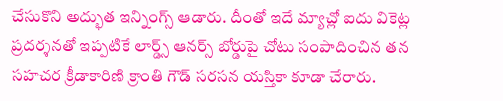చేసుకొని అద్భుత ఇన్నింగ్స్ ఆడారు. దీంతో ఇదే మ్యాచ్లో ఐదు వికెట్ల ప్రదర్శనతో ఇప్పటికే లార్డ్స్ ఆనర్స్ బోర్డుపై చోటు సంపాదించిన తన సహచర క్రీడాకారిణి క్రాంతి గౌడ్ సరసన యస్తికా కూడా చేరారు.